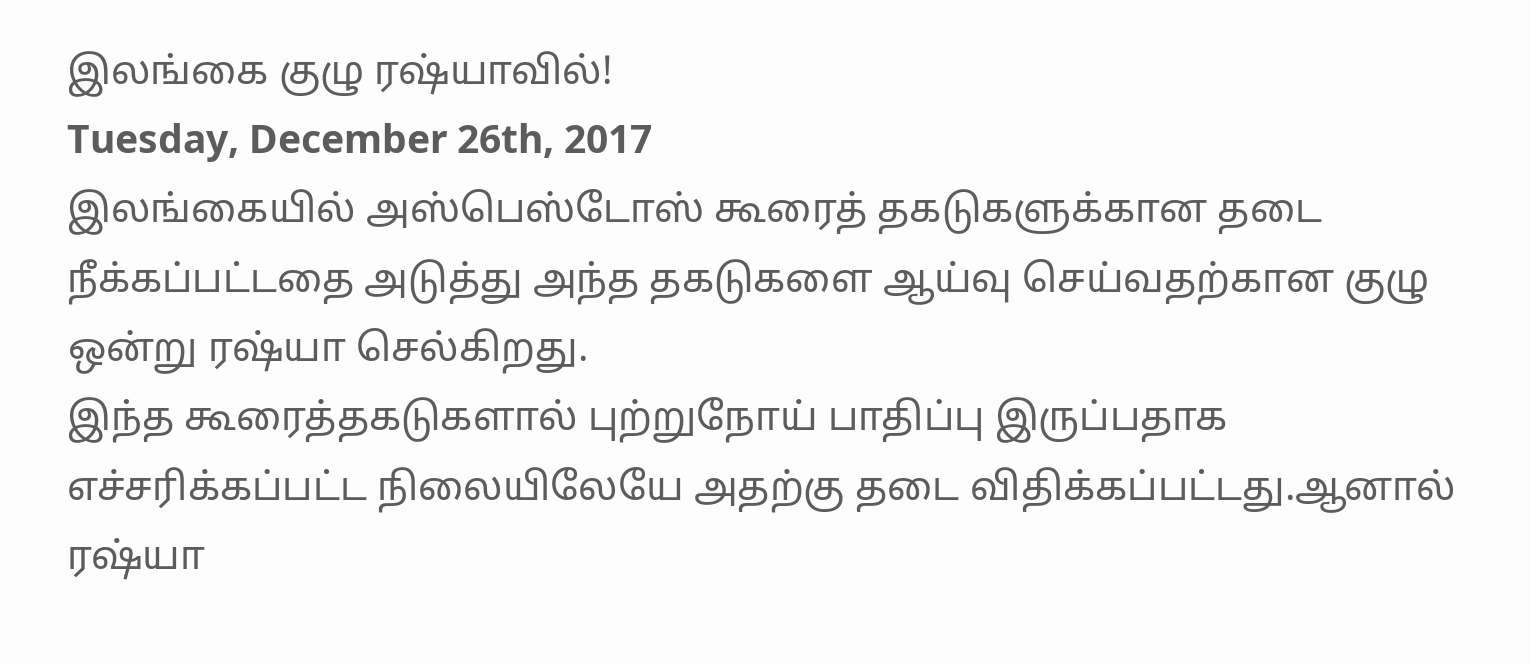இலங்கை குழு ரஷ்யாவில்!
Tuesday, December 26th, 2017
இலங்கையில் அஸ்பெஸ்டோஸ் கூரைத் தகடுகளுக்கான தடை நீக்கப்பட்டதை அடுத்து அந்த தகடுகளை ஆய்வு செய்வதற்கான குழு ஒன்று ரஷ்யா செல்கிறது.
இந்த கூரைத்தகடுகளால் புற்றுநோய் பாதிப்பு இருப்பதாக எச்சரிக்கப்பட்ட நிலையிலேயே அதற்கு தடை விதிக்கப்பட்டது.ஆனால் ரஷ்யா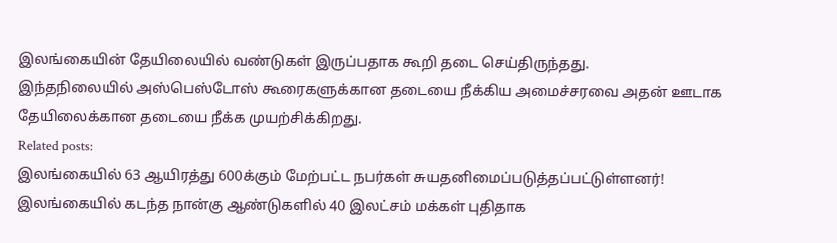இலங்கையின் தேயிலையில் வண்டுகள் இருப்பதாக கூறி தடை செய்திருந்தது.
இந்தநிலையில் அஸ்பெஸ்டோஸ் கூரைகளுக்கான தடையை நீக்கிய அமைச்சரவை அதன் ஊடாக தேயிலைக்கான தடையை நீக்க முயற்சிக்கிறது.
Related posts:
இலங்கையில் 63 ஆயிரத்து 600க்கும் மேற்பட்ட நபர்கள் சுயதனிமைப்படுத்தப்பட்டுள்ளனர்!
இலங்கையில் கடந்த நான்கு ஆண்டுகளில் 40 இலட்சம் மக்கள் புதிதாக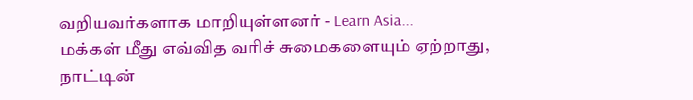வறியவர்களாக மாறியுள்ளனர் - Learn Asia...
மக்கள் மீது எவ்வித வரிச் சுமைகளையும் ஏற்றாது, நாட்டின்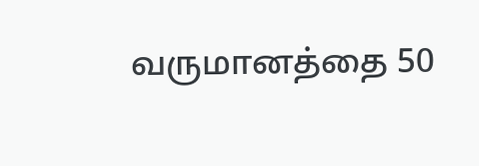வருமானத்தை 50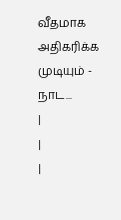வீதமாக அதிகரிக்க முடியும் - நாட...
|
|
|